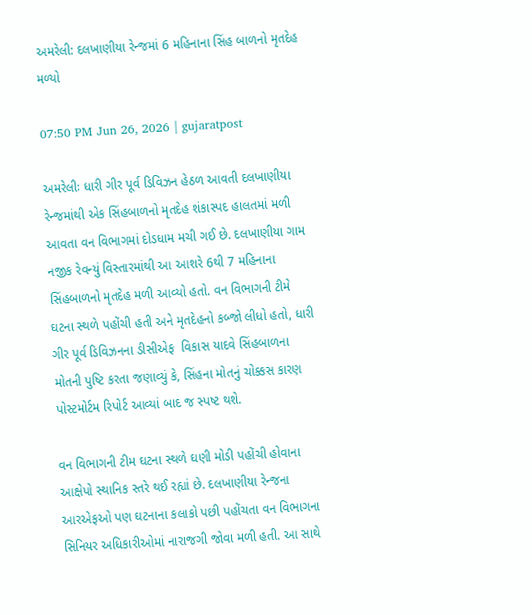અમરેલી: દલખાણીયા રેન્જમાં 6 મહિનાના સિંહ બાળનો મૃતદેહ મળ્યો

07:50 PM Jun 26, 2026 | gujaratpost

અમરેલીઃ ધારી ગીર પૂર્વ ડિવિઝન હેઠળ આવતી દલખાણીયા રેન્જમાંથી એક સિંહબાળનો મૃતદેહ શંકાસ્પદ હાલતમાં મળી આવતા વન વિભાગમાં દોડધામ મચી ગઈ છે. દલખાણીયા ગામ નજીક રેવન્યું વિસ્તારમાંથી આ આશરે 6થી 7 મહિનાના સિંહબાળનો મૃતદેહ મળી આવ્યો હતો. વન વિભાગની ટીમે ઘટના સ્થળે પહોંચી હતી અને મૃતદેહનો કબ્જો લીધો હતો, ધારી ગીર પૂર્વ ડિવિઝનના ડીસીએફ  વિકાસ યાદવે સિંહબાળના મોતની પુષ્ટિ કરતા જણાવ્યું કે, સિંહના મોતનું ચોક્કસ કારણ પોસ્ટમોર્ટમ રિપોર્ટ આવ્યાં બાદ જ સ્પષ્ટ થશે.

વન વિભાગની ટીમ ઘટના સ્થળે ઘણી મોડી પહોંચી હોવાના આક્ષેપો સ્થાનિક સ્તરે થઈ રહ્યાં છે. દલખાણીયા રેન્જના આરએફઓ પણ ઘટનાના કલાકો પછી પહોંચતા વન વિભાગના સિનિયર અધિકારીઓમાં નારાજગી જોવા મળી હતી. આ સાથે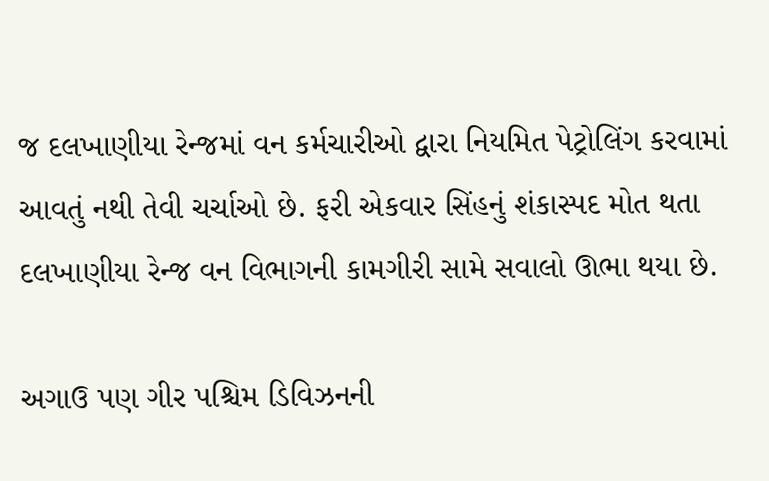જ દલખાણીયા રેન્જમાં વન કર્મચારીઓ દ્વારા નિયમિત પેટ્રોલિંગ કરવામાં આવતું નથી તેવી ચર્ચાઓ છે. ફરી એકવાર સિંહનું શંકાસ્પદ મોત થતા દલખાણીયા રેન્જ વન વિભાગની કામગીરી સામે સવાલો ઊભા થયા છે.

અગાઉ પણ ગીર પશ્ચિમ ડિવિઝનની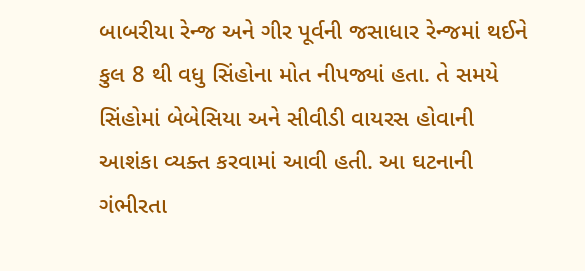બાબરીયા રેન્જ અને ગીર પૂર્વની જસાધાર રેન્જમાં થઈને કુલ 8 થી વધુ સિંહોના મોત નીપજ્યાં હતા. તે સમયે સિંહોમાં બેબેસિયા અને સીવીડી વાયરસ હોવાની આશંકા વ્યક્ત કરવામાં આવી હતી. આ ઘટનાની ગંભીરતા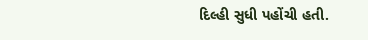દિલ્હી સુધી પહોંચી હતી.